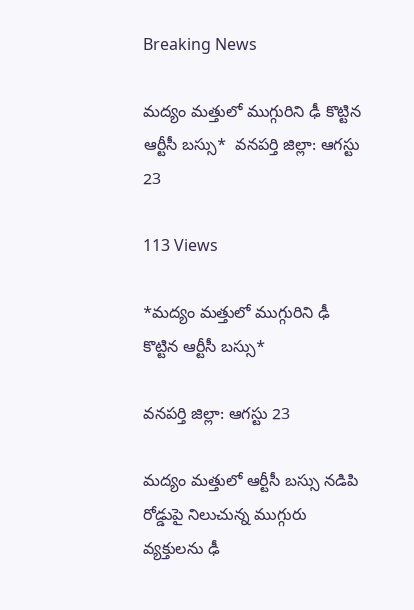Breaking News

మద్యం మత్తులో ముగ్గురిని ఢీ కొట్టిన ఆర్టీసీ బస్సు*  వనపర్తి జిల్లా: ఆగస్టు 23

113 Views

*మద్యం మత్తులో ముగ్గురిని ఢీ కొట్టిన ఆర్టీసీ బస్సు*

వనపర్తి జిల్లా: ఆగస్టు 23

మద్యం మత్తులో ఆర్టీసీ బస్సు నడిపి రోడ్డుపై నిలుచున్న ముగ్గురు వ్యక్తులను ఢీ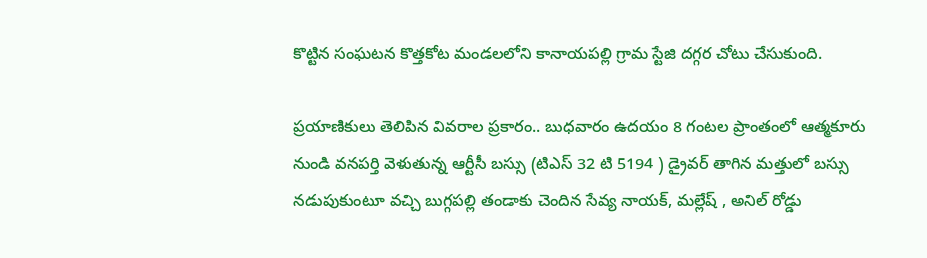కొట్టిన సంఘటన కొత్తకోట మండలలోని కానాయపల్లి గ్రామ స్టేజి దగ్గర చోటు చేసుకుంది.

ప్రయాణికులు తెలిపిన వివరాల ప్రకారం.. బుధవారం ఉదయం 8 గంటల ప్రాంతంలో ఆత్మకూరు నుండి వనపర్తి వెళుతున్న ఆర్టీసీ బస్సు (టిఎస్ 32 టి 5194 ) డ్రైవర్ తాగిన మత్తులో బస్సు నడుపుకుంటూ వచ్చి బుగ్గపల్లి తండాకు చెందిన సేవ్య నాయక్, మల్లేష్ , అనిల్ రోడ్డు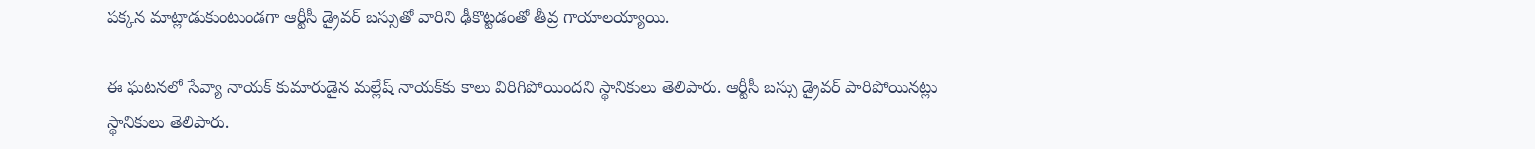పక్కన మాట్లాడుకుంటుండగా ఆర్టీసీ డ్రైవర్ బస్సుతో వారిని ఢీకొట్టడంతో తీవ్ర గాయాలయ్యాయి.

ఈ ఘటనలో సేవ్యా నాయక్ కుమారుడైన మల్లేష్ నాయక్‌కు కాలు విరిగిపోయిందని స్థానికులు తెలిపారు. ఆర్టీసీ బస్సు డ్రైవర్ పారిపోయినట్లు స్థానికులు తెలిపారు.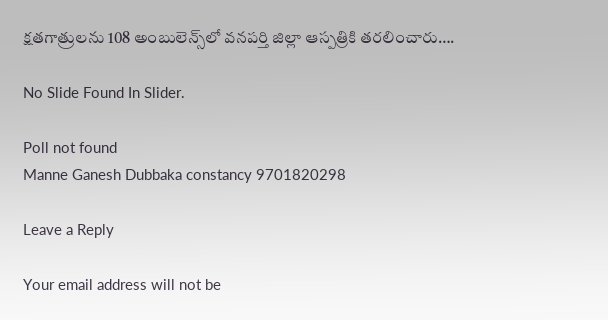క్షతగాత్రులను 108 అంబులెన్స్‌లో వనపర్తి జిల్లా ఆస్పత్రికి తరలించారు….

No Slide Found In Slider.

Poll not found
Manne Ganesh Dubbaka constancy 9701820298

Leave a Reply

Your email address will not be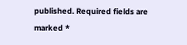published. Required fields are marked *